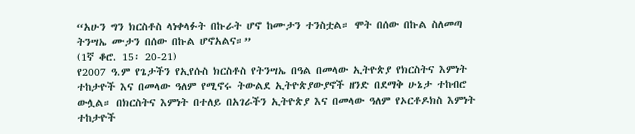“አሁን ግን ክርስቶስ ላነቀላፉት በኩራት ሆኖ ከሙታን ተንስቷል። ሞት በሰው በኩል ስለመጣ ትንሣኤ ሙታን በሰው በኩል ሆኖአልና።”
(1ኛ ቆሮ. 15፡ 20-21)
የ2007 ዓ.ም የጌታችን የኢየሱስ ክርስቶስ የትንሣኤ በዓል በመላው ኢትዮጵያ የክርስትና እምነት ተከታዮች እና በመላው ዓለም የሚኖሩ ትውልደ ኢትዮጵያውያኖች ዘንድ በደማቅ ሁኔታ ተከብሮ ውሏል። በክርስትና እምነት በተለይ በአገራችን ኢትዮጵያ እና በመላው ዓለም የኦርቶዶክስ እምነት ተከታዮች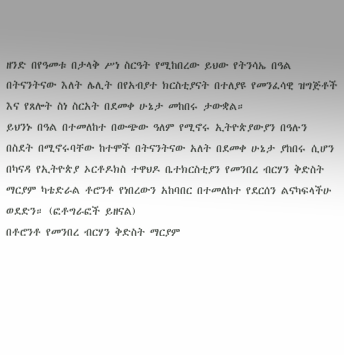ዘንድ በየዓመቱ በታላቅ ሥነ ስርዓት የሚከበረው ይህው የትንሳኤ በዓል በትናንትናው እለት ሌሊት በየአብያተ ክርስቲያናት በተለያዩ የመንፈሳዊ ዝግጅቶች እና የጸሎት ስነ ስርአት በደመቀ ሁኔታ መከበሩ ታውቋል።
ይህንኑ በዓል በተመለከተ በውጭው ዓለም የሚኖሩ ኢትዮጵያውያን በዓሉን በስደት በሚኖሩባቸው ከተሞች በትናንትናው አለት በደመቀ ሁኔታ ያከበሩ ሲሆን በካናዳ የኢትዮጵያ ኦርቶዶክስ ተዋህዶ ቤተክርስቲያን የመንበረ ብርሃን ቅድስት ማርያም ካቴድራል ቶሮንቶ የነበረውን አከባበር በተመለከተ የደርሰን ልናካፍላችሁ ወደድን። (ፎቶግራፎች ይዘናል)
በቶሮንቶ የመንበረ ብርሃን ቅድስት ማርያም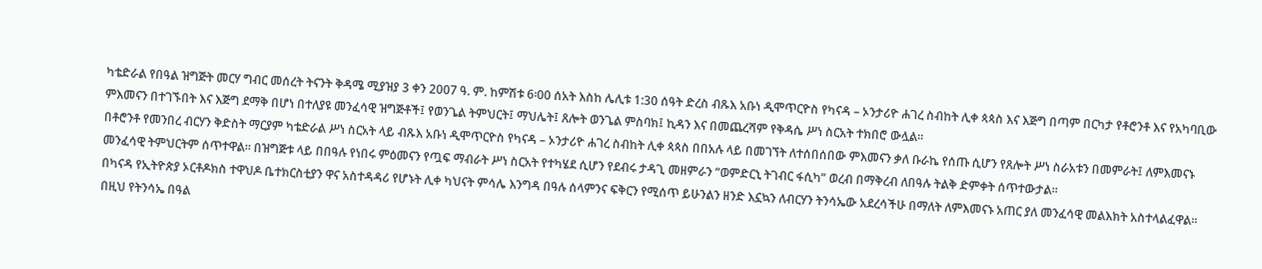ካቴድራል የበዓል ዝግጅት መርሃ ግብር መሰረት ትናንት ቅዳሜ ሚያዝያ 3 ቀን 2007 ዓ. ም. ከምሽቱ 6፡00 ሰአት እስከ ሌሊቱ 1:30 ሰዓት ድረስ ብጹእ አቡነ ዲሞጥርዮስ የካናዳ – ኦንታሪዮ ሐገረ ስብከት ሊቀ ጳጳስ እና እጅግ በጣም በርካታ የቶሮንቶ እና የአካባቢው ምእመናን በተገኙበት እና እጅግ ደማቅ በሆነ በተለያዩ መንፈሳዊ ዝግጅቶች፤ የወንጌል ትምህርት፤ ማህሌት፤ ጸሎት ወንጌል ምስባክ፤ ኪዳን እና በመጨረሻም የቅዳሴ ሥነ ስርአት ተክበሮ ውሏል።
በቶሮንቶ የመንበረ ብርሃን ቅድስት ማርያም ካቴድራል ሥነ ስርአት ላይ ብጹእ አቡነ ዲሞጥርዮስ የካናዳ – ኦንታሪዮ ሐገረ ስብከት ሊቀ ጳጳስ በበአሉ ላይ በመገኘት ለተሰበሰበው ምእመናን ቃለ ቡራኬ የሰጡ ሲሆን የጸሎት ሥነ ስራአቱን በመምራት፤ ለምእመናኑ መንፈሳዊ ትምህርትም ሰጥተዋል። በዝግጅቱ ላይ በበዓሉ የነበሩ ምዕመናን የጧፍ ማብራት ሥነ ስርአት የተካሄደ ሲሆን የደብሩ ታዳጊ መዘምራን “ወምድርኒ ትገብር ፋሲካ” ወረብ በማቅረብ ለበዓሉ ትልቅ ድምቀት ሰጥተውታል።
በካናዳ የኢትዮጵያ ኦርቶዶክስ ተዋህዶ ቤተክርስቲያን ዋና አስተዳዳሪ የሆኑት ሊቀ ካህናት ምሳሌ እንግዳ በዓሉ ሰላምንና ፍቅርን የሚሰጥ ይሁንልን ዘንድ እኗኳን ለብርሃን ትንሳኤው አደረሳችሁ በማለት ለምእመናኑ አጠር ያለ መንፈሳዊ መልእክት አስተላልፈዋል።
በዚህ የትንሳኤ በዓል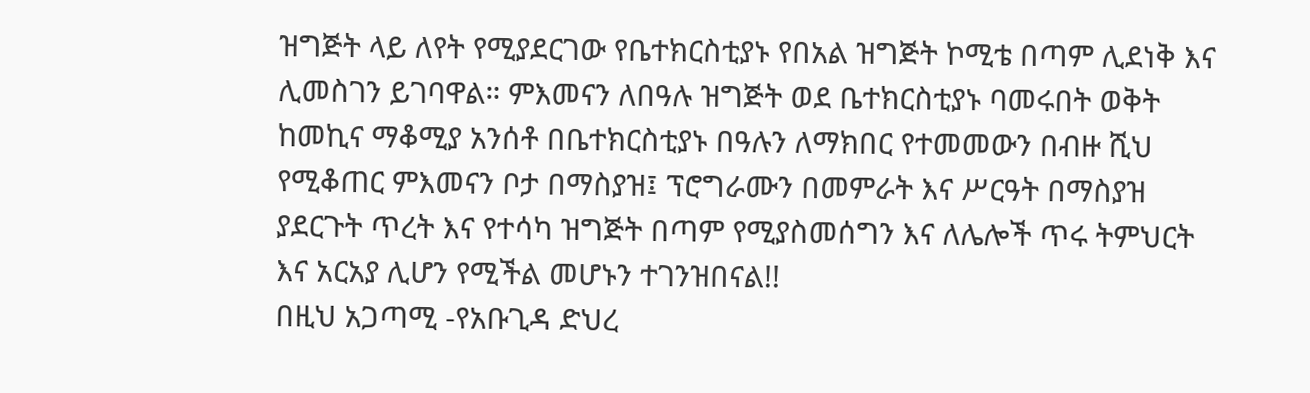ዝግጅት ላይ ለየት የሚያደርገው የቤተክርስቲያኑ የበአል ዝግጅት ኮሚቴ በጣም ሊደነቅ እና ሊመስገን ይገባዋል። ምእመናን ለበዓሉ ዝግጅት ወደ ቤተክርስቲያኑ ባመሩበት ወቅት ከመኪና ማቆሚያ አንሰቶ በቤተክርስቲያኑ በዓሉን ለማክበር የተመመውን በብዙ ሺህ የሚቆጠር ምእመናን ቦታ በማስያዝ፤ ፕሮግራሙን በመምራት እና ሥርዓት በማስያዝ ያደርጉት ጥረት እና የተሳካ ዝግጅት በጣም የሚያስመሰግን እና ለሌሎች ጥሩ ትምህርት እና አርአያ ሊሆን የሚችል መሆኑን ተገንዝበናል!!
በዚህ አጋጣሚ -የአቡጊዳ ድህረ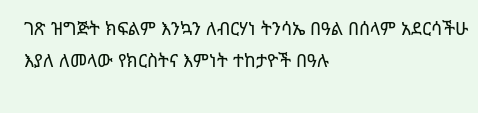ገጽ ዝግጅት ክፍልም እንኳን ለብርሃነ ትንሳኤ በዓል በሰላም አደርሳችሁ እያለ ለመላው የክርስትና እምነት ተከታዮች በዓሉ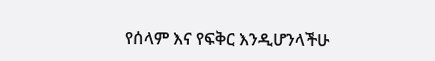የሰላም እና የፍቅር እንዲሆንላችሁ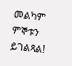መልካም ምኞቱን ይገልጻል!